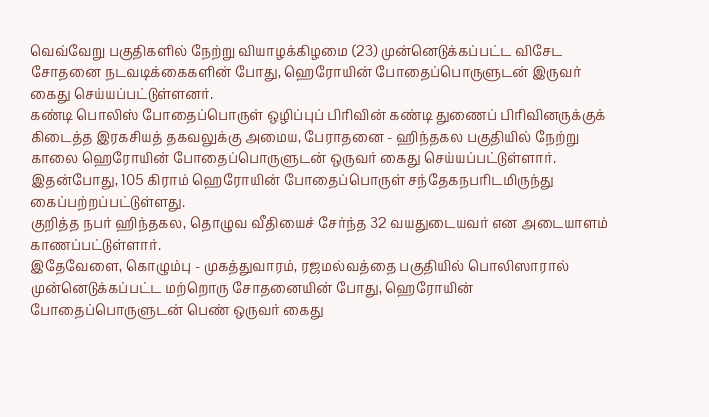வெவ்வேறு பகுதிகளில் நேற்று வியாழக்கிழமை (23) முன்னெடுக்கப்பட்ட விசேட சோதனை நடவடிக்கைகளின் போது, ஹெரோயின் போதைப்பொருளுடன் இருவர் கைது செய்யப்பட்டுள்ளனர்.
கண்டி பொலிஸ் போதைப்பொருள் ஒழிப்புப் பிரிவின் கண்டி துணைப் பிரிவினருக்குக் கிடைத்த இரகசியத் தகவலுக்கு அமைய, பேராதனை - ஹிந்தகல பகுதியில் நேற்று காலை ஹெரோயின் போதைப்பொருளுடன் ஒருவர் கைது செய்யப்பட்டுள்ளார்.
இதன்போது, 105 கிராம் ஹெரோயின் போதைப்பொருள் சந்தேகநபரிடமிருந்து கைப்பற்றப்பட்டுள்ளது.
குறித்த நபர் ஹிந்தகல, தொழுவ வீதியைச் சேர்ந்த 32 வயதுடையவர் என அடையாளம் காணப்பட்டுள்ளார்.
இதேவேளை, கொழும்பு - முகத்துவாரம், ரஜமல்வத்தை பகுதியில் பொலிஸாரால் முன்னெடுக்கப்பட்ட மற்றொரு சோதனையின் போது, ஹெரோயின் போதைப்பொருளுடன் பெண் ஒருவர் கைது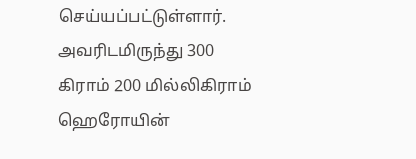செய்யப்பட்டுள்ளார்.
அவரிடமிருந்து 300 கிராம் 200 மில்லிகிராம் ஹெரோயின்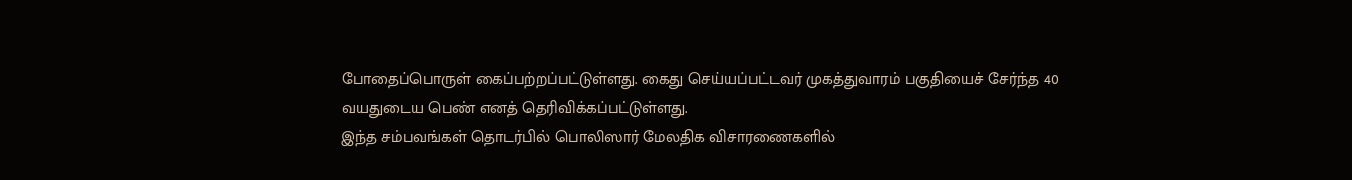போதைப்பொருள் கைப்பற்றப்பட்டுள்ளது. கைது செய்யப்பட்டவர் முகத்துவாரம் பகுதியைச் சேர்ந்த 40 வயதுடைய பெண் எனத் தெரிவிக்கப்பட்டுள்ளது.
இந்த சம்பவங்கள் தொடர்பில் பொலிஸார் மேலதிக விசாரணைகளில்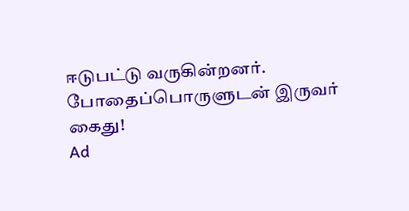ஈடுபட்டு வருகின்றனர்.
போதைப்பொருளுடன் இருவர் கைது!
Ad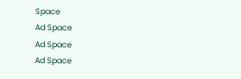Space
Ad Space
Ad Space
Ad Space